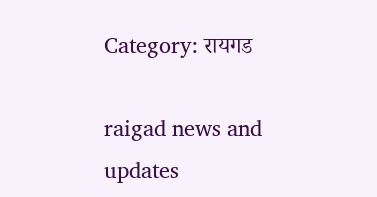Category: रायगड

raigad news and updates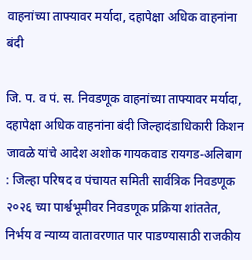वाहनांच्या ताफ्यावर मर्यादा, दहापेक्षा अधिक वाहनांना बंदी

जि. प. व पं. स. निवडणूक वाहनांच्या ताफ्यावर मर्यादा, दहापेक्षा अधिक वाहनांना बंदी जिल्हादंडाधिकारी किशन जावळे यांचे आदेश अशोक गायकवाड रायगड-अलिबाग : जिल्हा परिषद व पंचायत समिती सार्वत्रिक निवडणूक २०२६ च्या पार्श्वभूमीवर निवडणूक प्रक्रिया शांततेत, निर्भय व न्याय्य वातावरणात पार पाडण्यासाठी राजकीय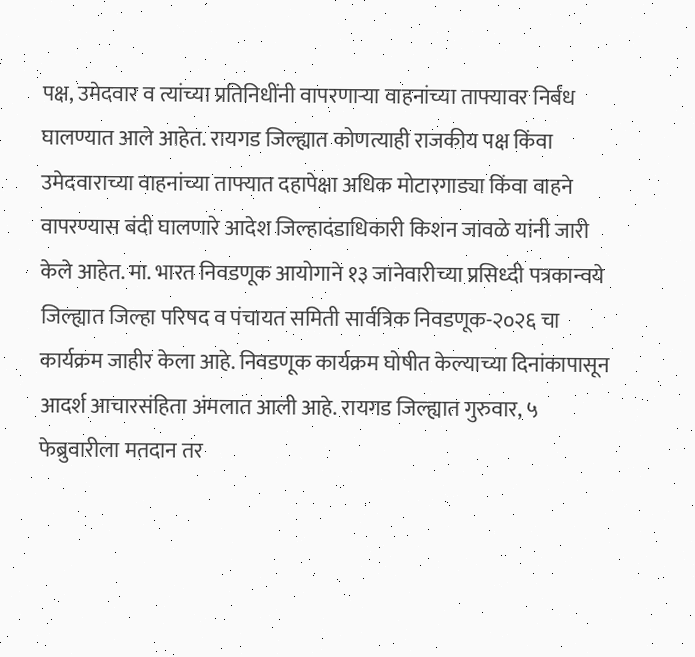पक्ष, उमेदवार व त्यांच्या प्रतिनिधींनी वापरणाऱ्या वाहनांच्या ताफ्यावर निर्बंध घालण्यात आले आहेत. रायगड जिल्ह्यात कोणत्याही राजकीय पक्ष किंवा उमेदवाराच्या वाहनांच्या ताफ्यात दहापेक्षा अधिक मोटारगाड्या किंवा वाहने वापरण्यास बंदी घालणारे आदेश जिल्हादंडाधिकारी किशन जावळे यांनी जारी केले आहेत. मा. भारत निवडणूक आयोगाने १३ जानेवारीच्या प्रसिध्दी पत्रकान्वये जिल्ह्यात जिल्हा परिषद व पंचायत समिती सार्वत्रिक निवडणूक-२०२६ चा कार्यक्रम जाहीर केला आहे. निवडणूक कार्यक्रम घोषीत केल्याच्या दिनांकापासून आदर्श आचारसंहिता अंमलात आली आहे. रायगड जिल्ह्यात गुरुवार, ५ फेब्रुवारीला मतदान तर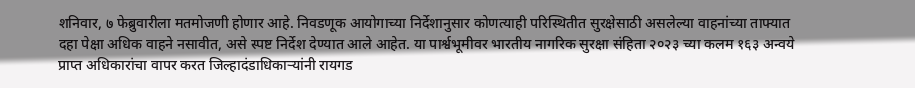शनिवार, ७ फेब्रुवारीला मतमोजणी होणार आहे. निवडणूक आयोगाच्या निर्देशानुसार कोणत्याही परिस्थितीत सुरक्षेसाठी असलेल्या वाहनांच्या ताफ्यात दहा पेक्षा अधिक वाहने नसावीत, असे स्पष्ट निर्देश देण्यात आले आहेत. या पार्श्वभूमीवर भारतीय नागरिक सुरक्षा संहिता २०२३ च्या कलम १६३ अन्वये प्राप्त अधिकारांचा वापर करत जिल्हादंडाधिकाऱ्यांनी रायगड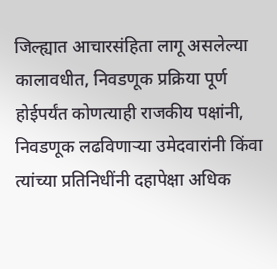जिल्ह्यात आचारसंहिता लागू असलेल्या कालावधीत, निवडणूक प्रक्रिया पूर्ण होईपर्यंत कोणत्याही राजकीय पक्षांनी, निवडणूक लढविणाऱ्या उमेदवारांनी किंवा त्यांच्या प्रतिनिधींनी दहापेक्षा अधिक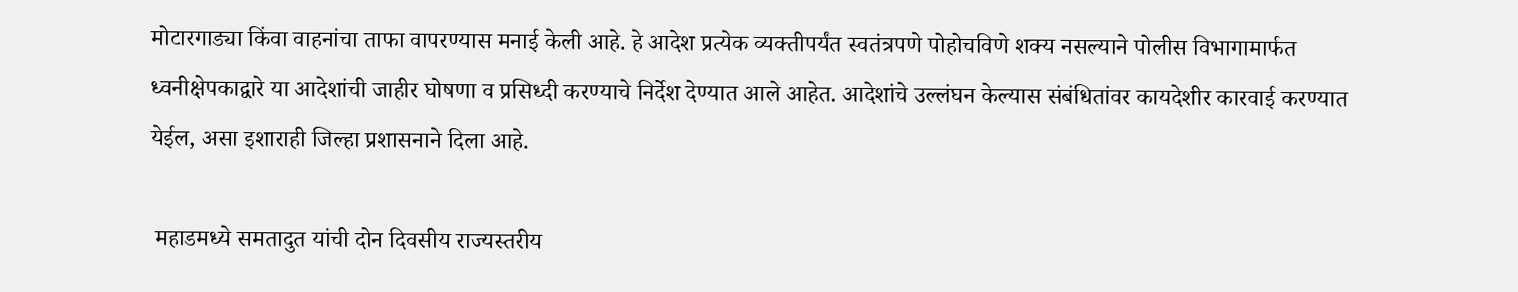मोटारगाड्या किंवा वाहनांचा ताफा वापरण्यास मनाई केली आहे. हे आदेश प्रत्येक व्यक्तीपर्यंत स्वतंत्रपणे पोहोचविणे शक्य नसल्याने पोलीस विभागामार्फत ध्वनीक्षेपकाद्वारे या आदेशांची जाहीर घोषणा व प्रसिध्दी करण्याचे निर्देश देण्यात आले आहेत. आदेशांचे उल्लंघन केल्यास संबंधितांवर कायदेशीर कारवाई करण्यात येईल, असा इशाराही जिल्हा प्रशासनाने दिला आहे.

 महाडमध्ये समतादुत यांची दोन दिवसीय राज्यस्तरीय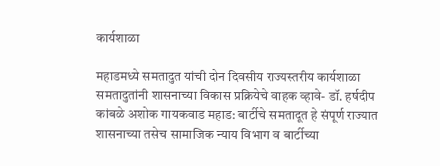कार्यशाळा

महाडमध्ये समतादुत यांची दोन दिवसीय राज्यस्तरीय कार्यशाळा समतादुतांनी शासनाच्या विकास प्रक्रियेचे वाहक व्हावे- डॉ. हर्षदीप कांबळे अशोक गायकवाड महाड: बार्टीचे समतादूत हे संपूर्ण राज्यात शासनाच्या तसेच सामाजिक न्याय विभाग व बार्टीच्या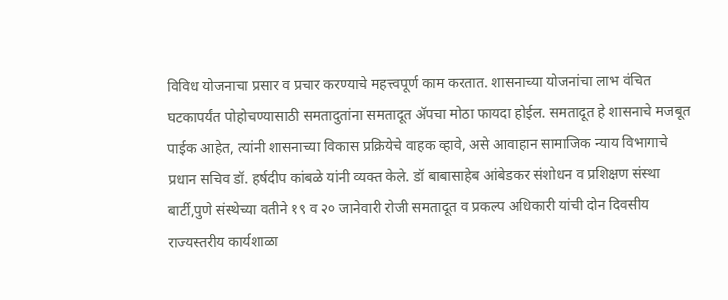विविध योजनाचा प्रसार व प्रचार करण्याचे महत्त्वपूर्ण काम करतात. शासनाच्या योजनांचा लाभ वंचित घटकापर्यंत पोहोचण्यासाठी समतादुतांना समतादूत ॲपचा मोठा फायदा होईल. समतादूत हे शासनाचे मजबूत पाईक आहेत, त्यांनी शासनाच्या विकास प्रक्रियेचे वाहक व्हावे, असे आवाहान सामाजिक न्याय विभागाचे प्रधान सचिव डॉ. हर्षदीप कांबळे यांनी व्यक्त केले. डॉ बाबासाहेब आंबेडकर संशोधन व प्रशिक्षण संस्था बार्टी,पुणे संस्थेच्या वतीने १९ व २० जानेवारी रोजी समतादूत व प्रकल्प अधिकारी यांची दोन दिवसीय राज्यस्तरीय कार्यशाळा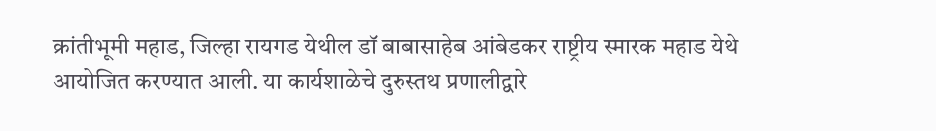क्रांतीभूमी महाड, जिल्हा रायगड येथील डॉ बाबासाहेब आंबेडकर राष्ट्रीय स्मारक महाड येथे आयोजित करण्यात आली. या कार्यशाळेचे दुरुस्तथ प्रणालीद्वारे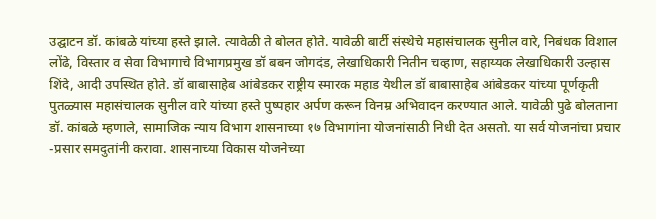उद्घाटन डॉ. कांबळे यांच्या हस्ते झाले. त्यावेळी ते बोलत होते. यावेळी बार्टी संस्थेचे महासंचालक सुनील वारे, निबंधक विशाल लोंढे, विस्तार व सेवा विभागाचे विभागप्रमुख डॉ बबन जोगदंड, लेखाधिकारी नितीन चव्हाण, सहाय्यक लेखाधिकारी उल्हास शिंदे, आदी उपस्थित होते. डॉ बाबासाहेब आंबेडकर राष्ट्रीय स्मारक महाड येथील डॉ बाबासाहेब आंबेडकर यांच्या पूर्णकृती पुतळ्यास महासंचालक सुनील वारे यांच्या हस्ते पुष्पहार अर्पण करून विनम्र अभिवादन करण्यात आले. यावेळी पुढे बोलताना डॉ. कांबळे म्हणाले, सामाजिक न्याय विभाग शासनाच्या १७ विभागांना योजनांसाठी निधी देत असतो. या सर्व योजनांचा प्रचार -प्रसार समदुतांनी करावा. शासनाच्या विकास योजनेच्या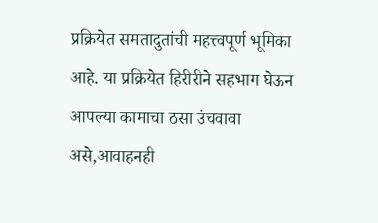प्रक्रियेत समतादुतांची महत्त्वपूर्ण भूमिका आहे. या प्रक्रियेत हिरीरीने सहभाग घेऊन आपल्या कामाचा ठसा उंचवावा असे,आवाहनही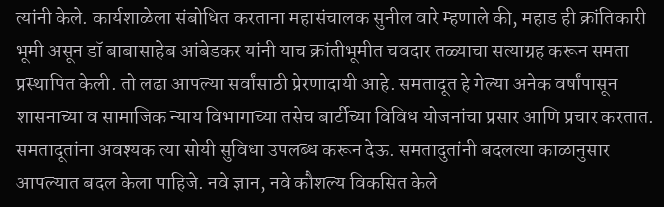त्यांनी केले. कार्यशाळेला संबोधित करताना महासंचालक सुनील वारे म्हणाले की, महाड ही क्रांतिकारी भूमी असून डॉ बाबासाहेब आंबेडकर यांनी याच क्रांतीभूमीत चवदार तळ्याचा सत्याग्रह करून समता प्रस्थापित केली. तो लढा आपल्या सर्वांसाठी प्रेरणादायी आहे. समतादूत हे गेल्या अनेक वर्षांपासून शासनाच्या व सामाजिक न्याय विभागाच्या तसेच बार्टीच्या विविध योजनांचा प्रसार आणि प्रचार करतात. समतादूतांना अवश्यक त्या सोयी सुविधा उपलब्ध करून देऊ. समतादुतांनी बदलत्या काळानुसार आपल्यात बदल केला पाहिजे. नवे ज्ञान, नवे कौशल्य विकसित केले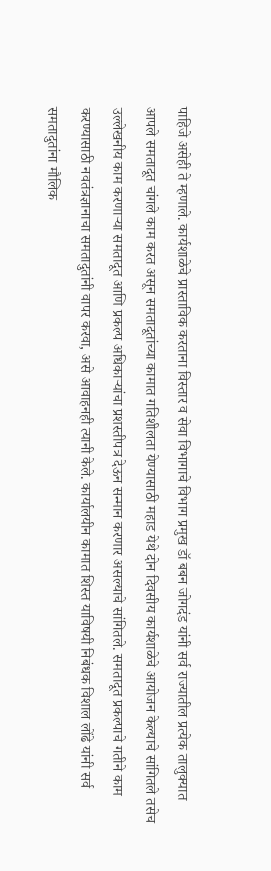पाहिजे असेही ते म्हणाले. कार्यशाळेचे प्रास्ताविक करताना विस्तार व सेवा विभागाचे विभाग प्रमुख डॉ बबन जोगदंड यांनी सर्व राज्यातील प्रत्येक तालुक्यात आपले समतादूत चांगले काम करत असून समतादूतांच्या कामात गतिशीलता येण्यासाठी महाड येथे दोन दिवसीय कार्यशाळेचे आयोजन केल्याचे सांगितले तसेच उल्लेखनीय काम करणाऱ्या समतादूत आणि प्रकल्प अधिकाऱ्यांचा प्रशस्तीपत्र देऊन सन्मान करणार असल्याचे सांगितले. समतादूत प्रकल्पाचे गतीने काम करण्यासाठी नवतंत्रज्ञानाचा समतादुतांनी वापर करवा, असे आवाहनही त्यानी केले. कार्यालयीन कामात शिस्त याविषयी निबंधक विशाल लोंढे यांनी सर्व समतादुतांना मौलिक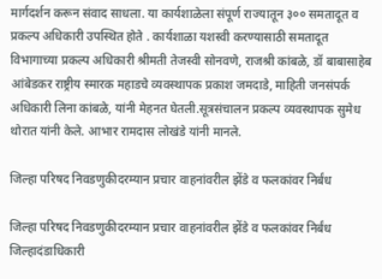मार्गदर्शन करून संवाद साधला. या कार्यशाळेला संपूर्ण राज्यातून ३०० समतादूत व प्रकल्प अधिकारी उपस्थित होते . कार्यशाळा यशस्वी करण्यासाठी समतादूत विभागाच्या प्रकल्प अधिकारी श्रीमती तेजस्वी सोनवणे, राजश्री कांबळे, डॉ बाबासाहेब आंबेडकर राष्ट्रीय स्मारक महाडचे व्यवस्थापक प्रकाश जमदाडे, माहिती जनसंपर्क अधिकारी लिना कांबळे, यांनी मेहनत घेतली.सूत्रसंचालन प्रकल्प व्यवस्थापक सुमेध थोरात यांनी केले. आभार रामदास लोखंडे यांनी मानले.

जिल्हा परिषद निवडणुकीदरम्यान प्रचार वाहनांवरील झेंडे व फलकांवर निर्बंध

जिल्हा परिषद निवडणुकीदरम्यान प्रचार वाहनांवरील झेंडे व फलकांवर निर्बंध जिल्हादंडाधिकारी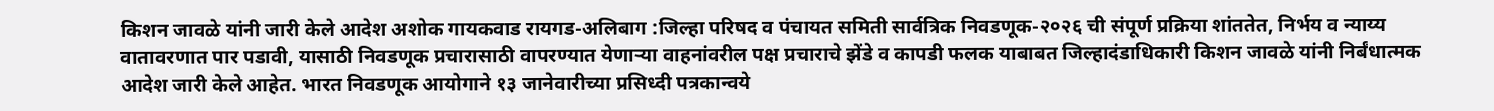किशन जावळे यांनी जारी केले आदेश अशोक गायकवाड रायगड-अलिबाग :जिल्हा परिषद व पंचायत समिती सार्वत्रिक निवडणूक-२०२६ ची संपूर्ण प्रक्रिया शांततेत, निर्भय व न्याय्य वातावरणात पार पडावी, यासाठी निवडणूक प्रचारासाठी वापरण्यात येणाऱ्या वाहनांवरील पक्ष प्रचाराचे झेंडे व कापडी फलक याबाबत जिल्हादंडाधिकारी किशन जावळे यांनी निर्बंधात्मक आदेश जारी केले आहेत. भारत निवडणूक आयोगाने १३ जानेवारीच्या प्रसिध्दी पत्रकान्वये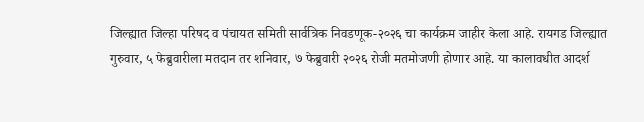जिल्ह्यात जिल्हा परिषद व पंचायत समिती सार्वत्रिक निवडणूक-२०२६ चा कार्यक्रम जाहीर केला आहे. रायगड जिल्ह्यात गुरुवार, ५ फेब्रुवारीला मतदान तर शनिवार, ७ फेब्रुवारी २०२६ रोजी मतमोजणी होणार आहे. या कालावधीत आदर्श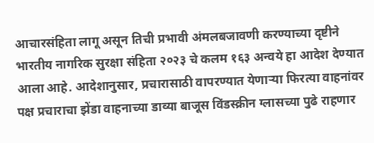आचारसंहिता लागू असून तिची प्रभावी अंमलबजावणी करण्याच्या दृष्टीने भारतीय नागरिक सुरक्षा संहिता २०२३ चे कलम १६३ अन्वये हा आदेश देण्यात आला आहे. आदेशानुसार, प्रचारासाठी वापरण्यात येणाऱ्या फिरत्या वाहनांवर पक्ष प्रचाराचा झेंडा वाहनाच्या डाव्या बाजूस विंडस्क्रीन ग्लासच्या पुढे राहणार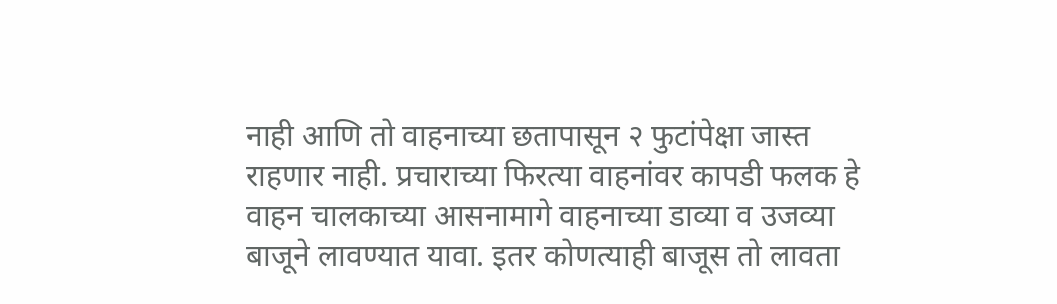नाही आणि तो वाहनाच्या छतापासून २ फुटांपेक्षा जास्त राहणार नाही. प्रचाराच्या फिरत्या वाहनांवर कापडी फलक हे वाहन चालकाच्या आसनामागे वाहनाच्या डाव्या व उजव्या बाजूने लावण्यात यावा. इतर कोणत्याही बाजूस तो लावता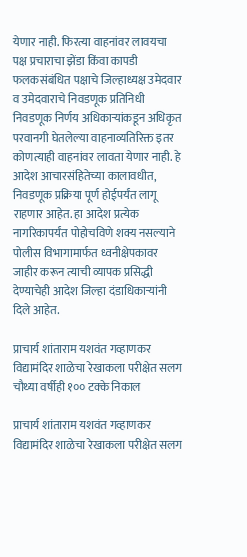येणार नाही. फिरत्या वाहनांवर लावयचा पक्ष प्रचाराचा झेंडा किंवा कापडी फलकसंबंधित पक्षाचे जिल्हाध्यक्ष उमेदवार व उमेदवाराचे निवडणूक प्रतिनिधी निवडणूक निर्णय अधिकाऱ्यांकडून अधिकृत परवानगी घेतलेल्या वाहनाव्यतिरिक्त इतर कोणत्याही वाहनांवर लावता येणार नाही. हे आदेश आचारसंहितेच्या कालावधीत, निवडणूक प्रक्रिया पूर्ण होईपर्यंत लागू राहणार आहेत. हा आदेश प्रत्येक नागरिकापर्यंत पोहोचविणे शक्य नसल्याने पोलीस विभागामार्फत ध्वनीक्षेपकावर जाहीर करून त्याची व्यापक प्रसिद्धी देण्याचेही आदेश जिल्हा दंडाधिकाऱ्यांनी दिले आहेत.

प्राचार्य शांताराम यशवंत गव्हाणकर विद्यामंदिर शाळेचा रेखाकला परीक्षेत सलग चौथ्या वर्षीही १०० टक्के निकाल

प्राचार्य शांताराम यशवंत गव्हाणकर विद्यामंदिर शाळेचा रेखाकला परीक्षेत सलग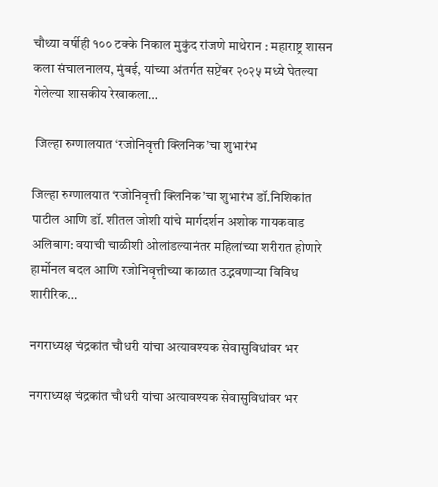चौथ्या वर्षीही १०० टक्के निकाल मुकुंद रांजणे माथेरान : महाराष्ट्र शासन कला संचालनालय, मुंबई, यांच्या अंतर्गत सप्टेंबर २०२५ मध्ये घेतल्या गेलेल्या शासकीय रेखाकला…

 जिल्हा रुग्णालयात ‘रजोनिवृत्ती क्लिनिक’चा शुभारंभ

जिल्हा रुग्णालयात ‘रजोनिवृत्ती क्लिनिक’चा शुभारंभ डॉ.निशिकांत पाटील आणि डॉ. शीतल जोशी यांचे मार्गदर्शन अशोक गायकवाड अलिबाग: वयाची चाळीशी ओलांडल्यानंतर महिलांच्या शरीरात होणारे हार्मोनल बदल आणि रजोनिवृत्तीच्या काळात उद्भवणाऱ्या विविध शारीरिक…

नगराध्यक्ष चंद्रकांत चौधरी यांचा अत्यावश्यक सेवासुविधांवर भर

नगराध्यक्ष चंद्रकांत चौधरी यांचा अत्यावश्यक सेवासुविधांवर भर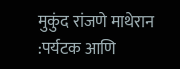मुकुंद रांजणे माथेरान :पर्यटक आणि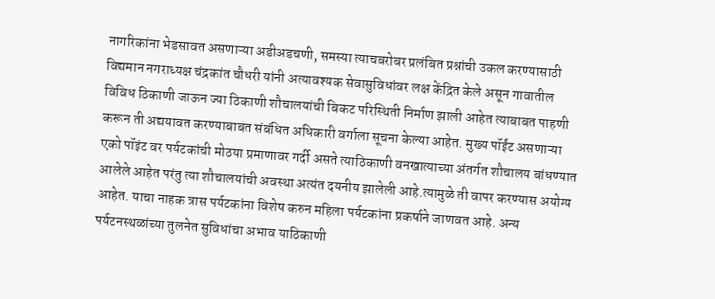नागरिकांना भेडसावत असणाऱ्या अडीअडचणी, समस्या त्याचबरोबर प्रलंबित प्रश्नांची उकल करण्यासाठी विद्यमान नगराध्यक्ष चंद्रकांत चौधरी यांनी अत्यावश्यक सेवासुविधांवर लक्ष केंद्रित केले असून गावातील विविध ठिकाणी जाऊन ज्या ठिकाणी शौचालयांची बिकट परिस्थिती निर्माण झाली आहेत त्याबाबत पाहणी करून ती अद्ययावत करण्याबाबत संबंधित अधिकारी वर्गाला सूचना केल्या आहेत. मुख्य पॉईंट असणाऱ्या एको पॉइंट वर पर्यटकांची मोठया प्रमाणावर गर्दी असते त्याठिकाणी वनखात्याच्या अंतर्गत शौचालय बांधण्यात आलेले आहेत परंतु त्या शौचालयांची अवस्था अत्यंत दयनीय झालेली आहे.त्यामुळे ती वापर करण्यास अयोग्य आहेत. याचा नाहक त्रास पर्यटकांना विशेष करुन महिला पर्यटकांना प्रकर्षाने जाणवत आहे. अन्य पर्यटनस्थळांच्या तुलनेत सुविधांचा अभाव याठिकाणी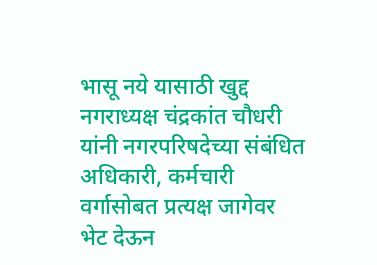भासू नये यासाठी खुद्द नगराध्यक्ष चंद्रकांत चौधरी यांनी नगरपरिषदेच्या संबंधित अधिकारी, कर्मचारी वर्गासोबत प्रत्यक्ष जागेवर भेट देऊन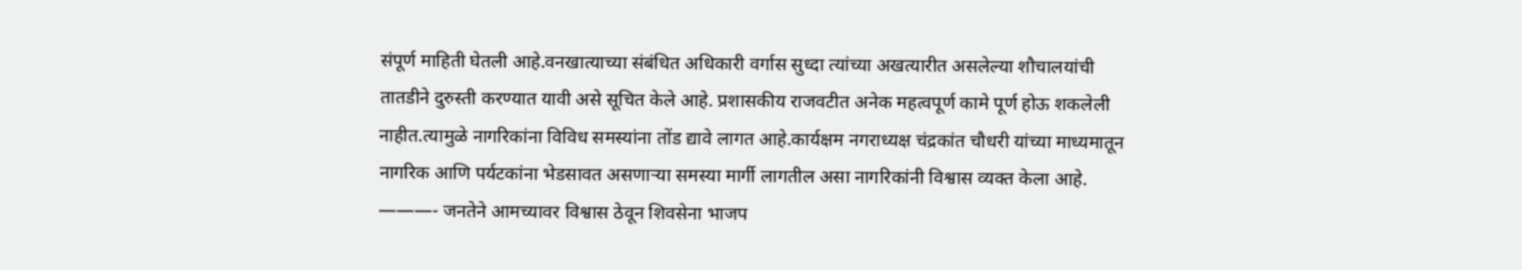संपूर्ण माहिती घेतली आहे.वनखात्याच्या संबंधित अधिकारी वर्गास सुध्दा त्यांच्या अखत्यारीत असलेल्या शौचालयांची तातडीने दुरुस्ती करण्यात यावी असे सूचित केले आहे. प्रशासकीय राजवटीत अनेक महत्वपूर्ण कामे पूर्ण होऊ शकलेली नाहीत.त्यामुळे नागरिकांना विविध समस्यांना तोंड द्यावे लागत आहे.कार्यक्षम नगराध्यक्ष चंद्रकांत चौधरी यांच्या माध्यमातून नागरिक आणि पर्यटकांना भेडसावत असणाऱ्या समस्या मार्गी लागतील असा नागरिकांनी विश्वास व्यक्त केला आहे. ———- जनतेने आमच्यावर विश्वास ठेवून शिवसेना भाजप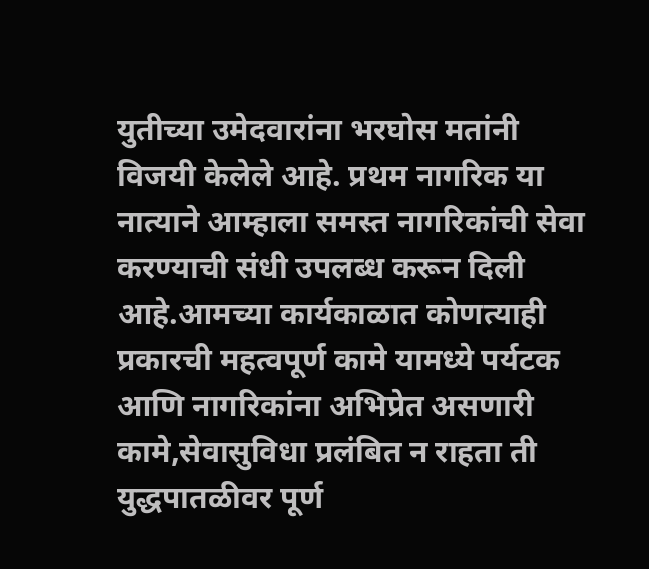युतीच्या उमेदवारांना भरघोस मतांनी विजयी केलेले आहे. प्रथम नागरिक या नात्याने आम्हाला समस्त नागरिकांची सेवा करण्याची संधी उपलब्ध करून दिली आहे.आमच्या कार्यकाळात कोणत्याही प्रकारची महत्वपूर्ण कामे यामध्ये पर्यटक आणि नागरिकांना अभिप्रेत असणारी कामे,सेवासुविधा प्रलंबित न राहता ती युद्धपातळीवर पूर्ण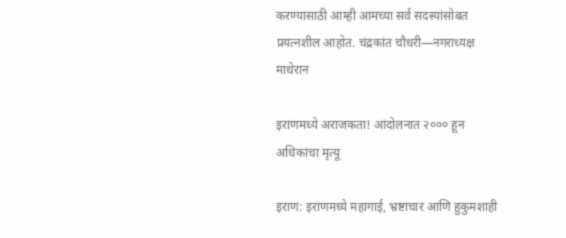करण्यासाठी आम्ही आमच्या सर्व सदस्यांसोबत प्रयत्नशील आहोत. चंद्रकांत चौधरी—नगराध्यक्ष माथेरान

इराणमध्ये अराजकता! आंदोलनात २००० हून अधिकांचा मृत्यू

इराण: इराणमध्ये महागाई, भ्रष्टाचार आणि हुकुमशाही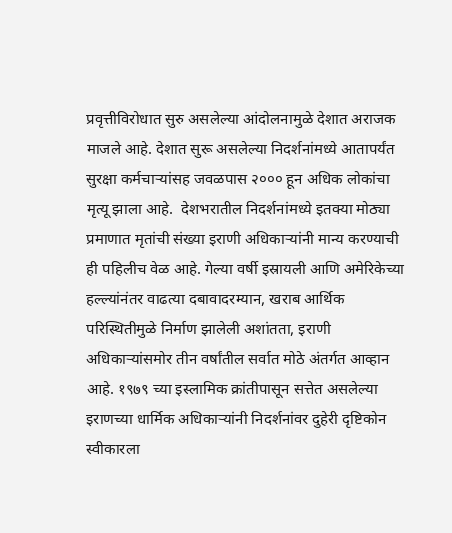प्रवृत्तीविरोधात सुरु असलेल्या आंदोलनामुळे देशात अराजक माजले आहे. देशात सुरू असलेल्या निदर्शनांमध्ये आतापर्यंत सुरक्षा कर्मचाऱ्यांसह जवळपास २००० हून अधिक लोकांचा मृत्यू झाला आहे.  देशभरातील निदर्शनांमध्ये इतक्या मोठ्या प्रमाणात मृतांची संख्या इराणी अधिकाऱ्यांनी मान्य करण्याची ही पहिलीच वेळ आहे. गेल्या वर्षी इस्रायली आणि अमेरिकेच्या हल्ल्यांनंतर वाढत्या दबावादरम्यान, खराब आर्थिक परिस्थितीमुळे निर्माण झालेली अशांतता, इराणी अधिकाऱ्यांसमोर तीन वर्षांतील सर्वात मोठे अंतर्गत आव्हान आहे. १९७९ च्या इस्लामिक क्रांतीपासून सत्तेत असलेल्या इराणच्या धार्मिक अधिकाऱ्यांनी निदर्शनांवर दुहेरी दृष्टिकोन स्वीकारला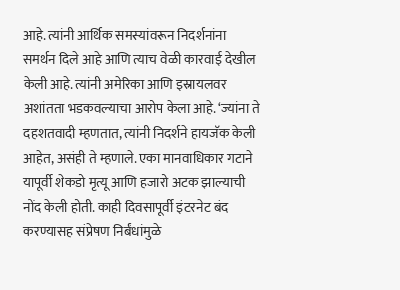आहे. त्यांनी आर्थिक समस्यांवरून निदर्शनांना समर्थन दिले आहे आणि त्याच वेळी कारवाई देखील केली आहे. त्यांनी अमेरिका आणि इस्रायलवर अशांतता भडकवल्याचा आरोप केला आहे. ‘ज्यांना ते दहशतवादी म्हणतात, त्यांनी निदर्शने हायजॅक केली आहेत, असंही ते म्हणाले. एका मानवाधिकार गटाने यापूर्वी शेकडो मृत्यू आणि हजारो अटक झाल्याची नोंद केली होती. काही दिवसापूर्वी इंटरनेट बंद करण्यासह संप्रेषण निर्बंधांमुळे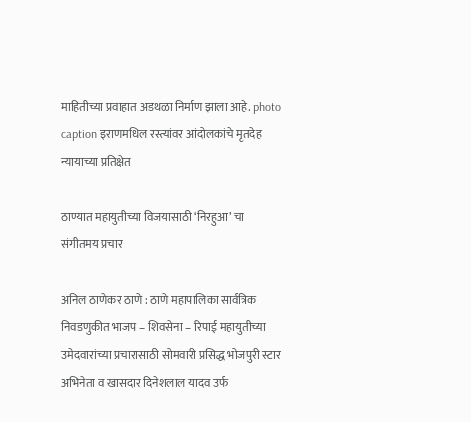माहितीच्या प्रवाहात अडथळा निर्माण झाला आहे. photo caption इराणमधिल रस्त्यांवर आंदोलकांचे मृतदेह न्यायाच्या प्रतिक्षेत

ठाण्यात महायुतीच्या विजयासाठी ‘निरहुआ’ चा संगीतमय प्रचार

अनिल ठाणेकर ठाणे : ठाणे महापालिका सार्वत्रिक निवडणुकीत भाजप – शिवसेना – रिपाई महायुतीच्या उमेदवारांच्या प्रचारासाठी सोमवारी प्रसिद्ध भोजपुरी स्टार अभिनेता व खासदार दिनेशलाल यादव उर्फ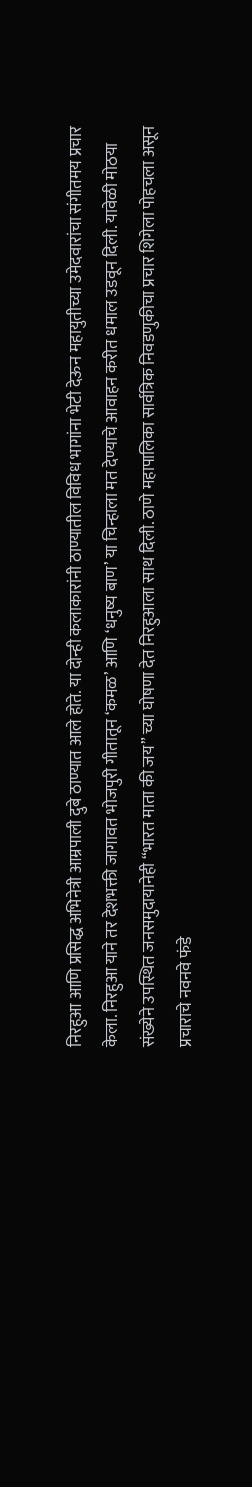निरहुआ आणि प्रसिद्ध अभिनेत्री आम्रपाली दुबे ठाण्यात आले होते. या दोन्ही कलाकारांनी ठाण्यातील विविध भागांना भेटी देऊन महायुतीच्या उमेदवारांचा संगीतमय प्रचार केला. निरहुआ याने तर देशभक्ती जागावत भोजपुरी गीतातून ‘कमळ’ आणि ‘धनुष्य बाण’ या चिन्हाला मत देण्याचे आवाहन करीत धमाल उडवून दिली. यावेळी मोठया संख्येने उपस्थित जनसमुदायानेही “भारत माता की जय” च्या घोषणा देत निरहुआला साथ दिली. ठाणे महापालिका सार्वत्रिक निवडणुकीचा प्रचार शिगेला पोहचला असून प्रचाराचे नवनवे फंडे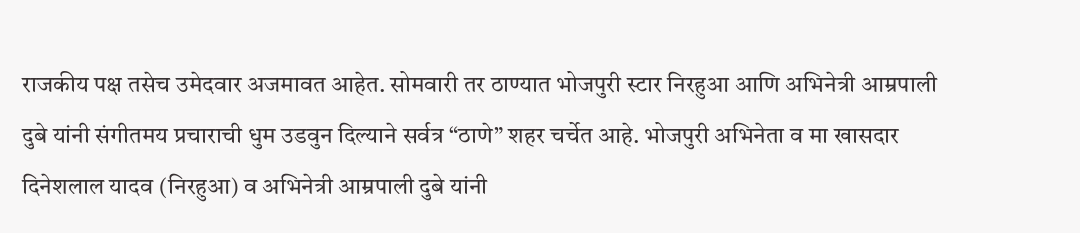राजकीय पक्ष तसेच उमेदवार अजमावत आहेत. सोमवारी तर ठाण्यात भोजपुरी स्टार निरहुआ आणि अभिनेत्री आम्रपाली दुबे यांनी संगीतमय प्रचाराची धुम उडवुन दिल्याने सर्वत्र “ठाणे” शहर चर्चेत आहे. भोजपुरी अभिनेता व मा खासदार दिनेशलाल यादव (निरहुआ) व अभिनेत्री आम्रपाली दुबे यांनी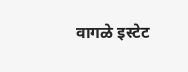वागळे इस्टेट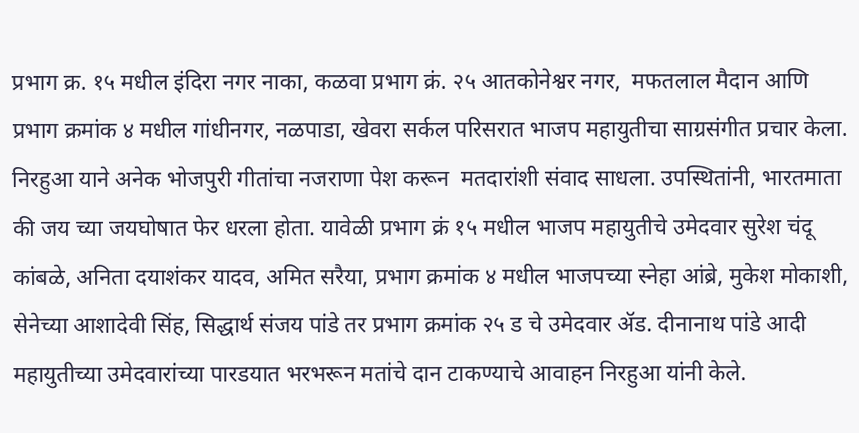प्रभाग क्र. १५ मधील इंदिरा नगर नाका, कळवा प्रभाग क्रं. २५ आतकोनेश्वर नगर,  मफतलाल मैदान आणि प्रभाग क्रमांक ४ मधील गांधीनगर, नळपाडा, खेवरा सर्कल परिसरात भाजप महायुतीचा साग्रसंगीत प्रचार केला. निरहुआ याने अनेक भोजपुरी गीतांचा नजराणा पेश करून  मतदारांशी संवाद साधला. उपस्थितांनी, भारतमाता की जय च्या जयघोषात फेर धरला होता. यावेळी प्रभाग क्रं १५ मधील भाजप महायुतीचे उमेदवार सुरेश चंदू कांबळे, अनिता दयाशंकर यादव, अमित सरैया, प्रभाग क्रमांक ४ मधील भाजपच्या स्नेहा आंब्रे, मुकेश मोकाशी, सेनेच्या आशादेवी सिंह, सिद्धार्थ संजय पांडे तर प्रभाग क्रमांक २५ ड चे उमेदवार ॲड. दीनानाथ पांडे आदी महायुतीच्या उमेदवारांच्या पारडयात भरभरून मतांचे दान टाकण्याचे आवाहन निरहुआ यांनी केले.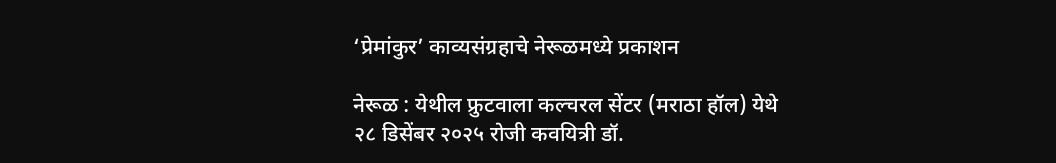‘प्रेमांकुर’ काव्यसंग्रहाचे नेरूळमध्ये प्रकाशन

नेरूळ : येथील फ्रुटवाला कल्चरल सेंटर (मराठा हॉल) येथे २८ डिसेंबर २०२५ रोजी कवयित्री डॉ.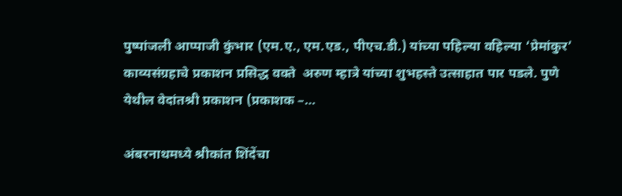पुष्पांजली आप्पाजी कुंभार (एम.ए., एम.एड., पीएच.डी.) यांच्या पहिल्या वहिल्या ‘प्रेमांकुर’ काव्यसंग्रहाचे प्रकाशन प्रसिद्ध वक्ते  अरुण म्हात्रे यांच्या शुभहस्ते उत्साहात पार पडले. पुणे येथील वेदांतश्री प्रकाशन (प्रकाशक –…

अंबरनाथमध्ये श्रीकांत शिंदेंचा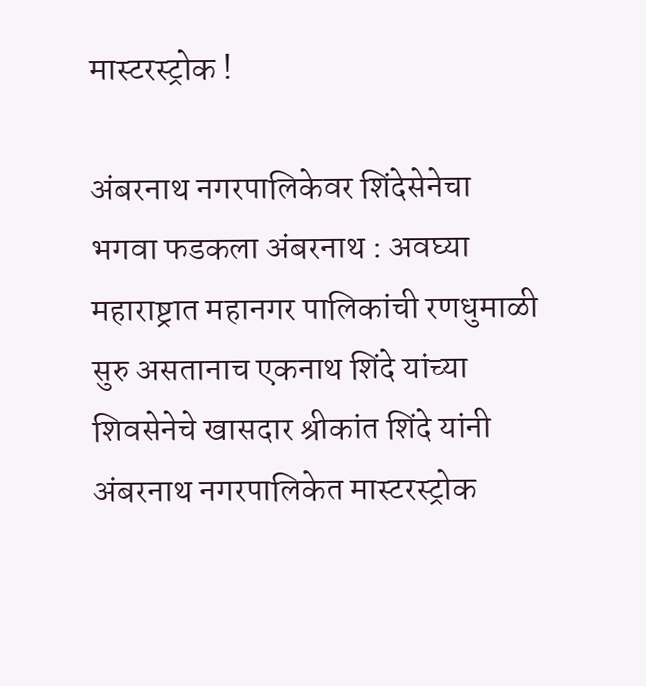मास्टरस्ट्रोक !

अंबरनाथ नगरपालिकेवर शिंदेसेनेचा भगवा फडकला अंबरनाथ : अवघ्या महाराष्ट्रात महानगर पालिकांची रणधुमाळी सुरु असतानाच एकनाथ शिंदे यांच्या शिवसेनेचे खासदार श्रीकांत शिंदे यांनी अंबरनाथ नगरपालिकेत मास्टरस्ट्रोक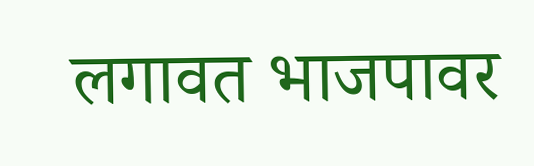लगावत भाजपावर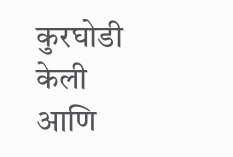कुरघोडी केली आणि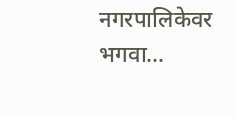नगरपालिकेवर भगवा…